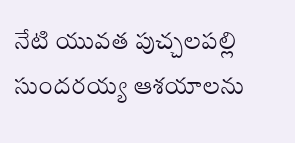నేటి యువత పుచ్చలపల్లి సుందరయ్య ఆశయాలను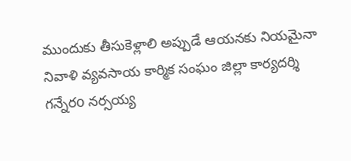ముందుకు తీసుకెళ్లాలి అప్పుడే ఆయనకు నియమైనా నివాళి వ్యవసాయ కార్మిక సంఘం జిల్లా కార్యదర్శి గన్నేరo నర్సయ్య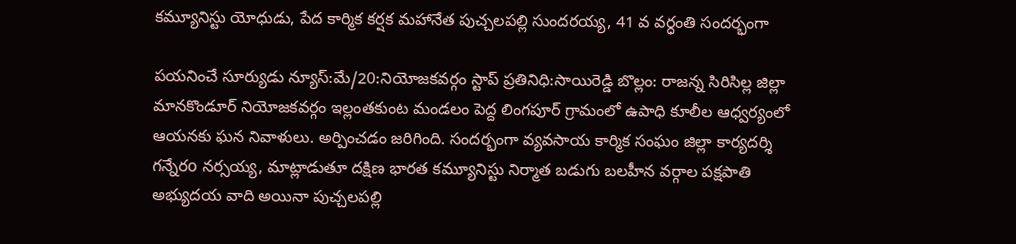కమ్యూనిస్టు యోధుడు, పేద కార్మిక కర్షక మహానేత పుచ్చలపల్లి సుందరయ్య, 41 వ వర్ధంతి సందర్భంగా

పయనించే సూర్యుడు న్యూస్:మే/20:నియోజకవర్గం స్టాప్ ప్రతినిధి:సాయిరెడ్డి బొల్లం: రాజన్న సిరిసిల్ల జిల్లా మానకొండూర్ నియోజకవర్గం ఇల్లంతకుంట మండలం పెద్ద లింగపూర్ గ్రామంలో ఉపాధి కూలీల ఆధ్వర్యంలో ఆయనకు ఘన నివాళులు. అర్పించడం జరిగింది. సందర్భంగా వ్యవసాయ కార్మిక సంఘం జిల్లా కార్యదర్శి గన్నేరo నర్సయ్య, మాట్లాడుతూ దక్షిణ భారత కమ్యూనిస్టు నిర్మాత బడుగు బలహీన వర్గాల పక్షపాతి అభ్యుదయ వాది అయినా పుచ్చలపల్లి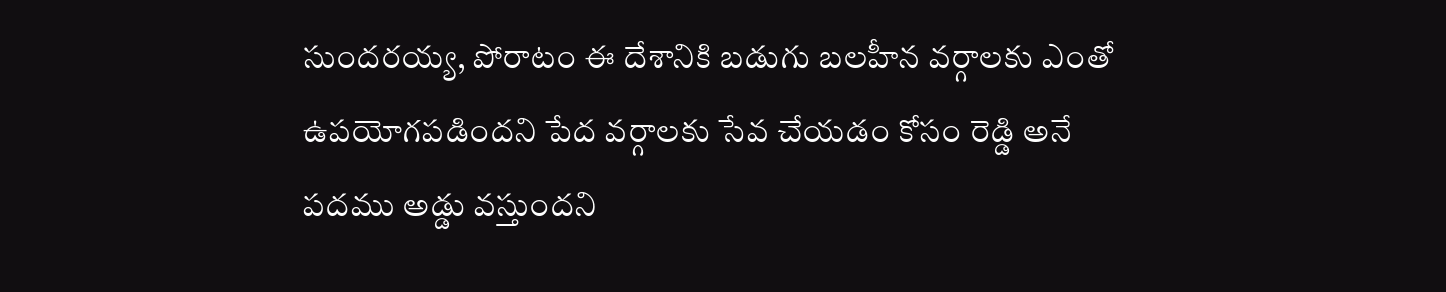సుందరయ్య, పోరాటం ఈ దేశానికి బడుగు బలహీన వర్గాలకు ఎంతో ఉపయోగపడిందని పేద వర్గాలకు సేవ చేయడం కోసం రెడ్డి అనే పదము అడ్డు వస్తుందని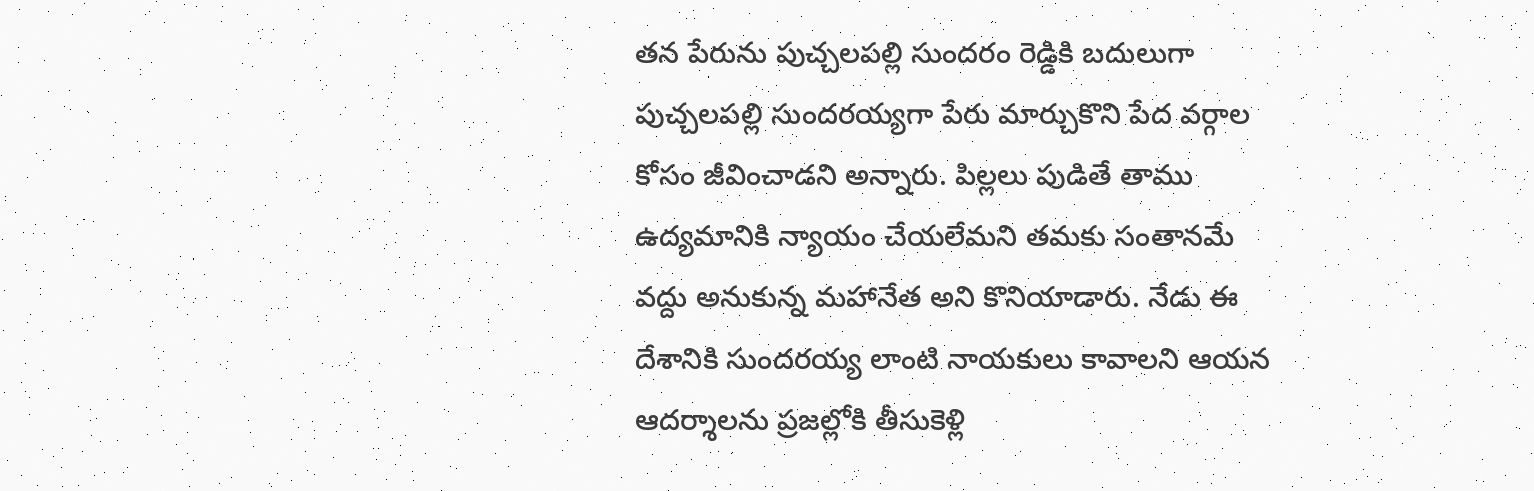తన పేరును పుచ్చలపల్లి సుందరం రెడ్డికి బదులుగా పుచ్చలపల్లి సుందరయ్యగా పేరు మార్చుకొని పేద వర్గాల కోసం జీవించాడని అన్నారు. పిల్లలు పుడితే తాము ఉద్యమానికి న్యాయం చేయలేమని తమకు సంతానమే వద్దు అనుకున్న మహానేత అని కొనియాడారు. నేడు ఈ దేశానికి సుందరయ్య లాంటి నాయకులు కావాలని ఆయన ఆదర్శాలను ప్రజల్లోకి తీసుకెళ్లి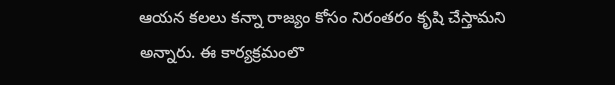ఆయన కలలు కన్నా రాజ్యం కోసం నిరంతరం కృషి చేస్తామని అన్నారు. ఈ కార్యక్రమంలొ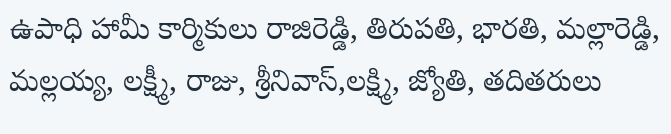ఉపాధి హామీ కార్మికులు రాజిరెడ్డి, తిరుపతి, భారతి, మల్లారెడ్డి, మల్లయ్య, లక్ష్మీ, రాజు, శ్రీనివాస్,లక్ష్మి, జ్యోతి, తదితరులు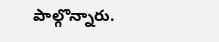పాల్గొన్నారు.